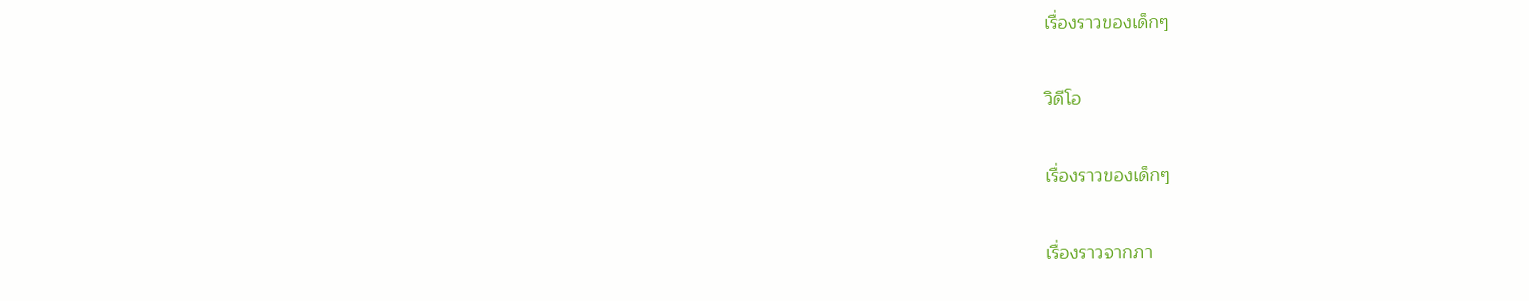เรื่องราวของเด็กๆ

วิดีโอ

เรื่องราวของเด็กๆ

เรื่องราวจากภา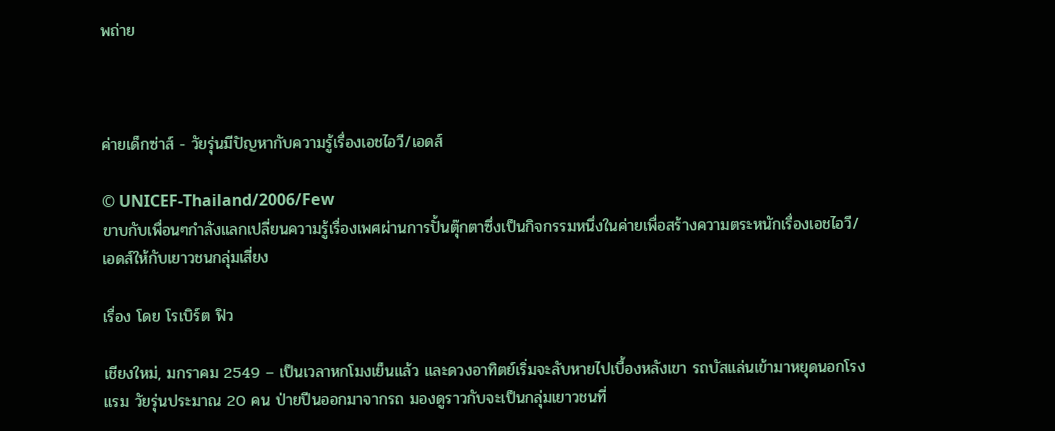พถ่าย



ค่ายเด็กซ่าส์ - วัยรุ่นมีปัญหากับความรู้เรื่องเอชไอวี/เอดส์

© UNICEF-Thailand/2006/Few
ขาบกับเพื่อนๆกำลังแลกเปลี่ยนความรู้เรื่องเพศผ่านการปั้นตุ๊กตาซึ่งเป็นกิจกรรมหนึ่งในค่ายเพื่อสร้างความตระหนักเรื่องเอชไอวี/เอดส์ให้กับเยาวชนกลุ่มเสี่ยง

เรื่อง โดย โรเบิร์ต ฟิว

เชียงใหม่, มกราคม 2549 – เป็นเวลาหกโมงเย็นแล้ว และดวงอาทิตย์เริ่มจะลับหายไปเบื้องหลังเขา รถบัสแล่นเข้ามาหยุดนอกโรงแรม วัยรุ่นประมาณ 20 คน ป่ายปีนออกมาจากรถ มองดูราวกับจะเป็นกลุ่มเยาวชนที่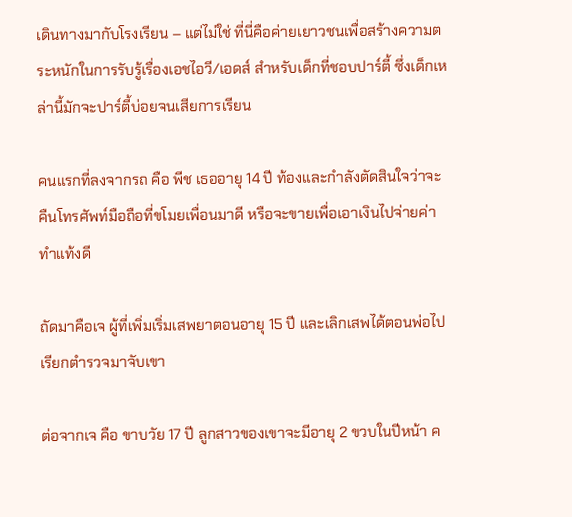เดินทางมากับโรงเรียน – แต่ไม่ใช่ ที่นี่คือค่ายเยาวชนเพื่อสร้างความตระหนักในการรับรู้เรื่องเอชไอวี/เอดส์ สำหรับเด็กที่ชอบปาร์ตี้ ซึ่งเด็กเหล่านี้มักจะปาร์ตี้บ่อยจนเสียการเรียน

คนแรกที่ลงจากรถ คือ พีช เธออายุ 14 ปี ท้องและกำลังตัดสินใจว่าจะคืนโทรศัพท์มือถือที่ขโมยเพื่อนมาดี หรือจะขายเพื่อเอาเงินไปจ่ายค่าทำแท้งดี

ถัดมาคือเจ ผู้ที่เพิ่มเริ่มเสพยาตอนอายุ 15 ปี และเลิกเสพได้ตอนพ่อไปเรียกตำรวจมาจับเขา

ต่อจากเจ คือ ขาบวัย 17 ปี ลูกสาวของเขาจะมีอายุ 2 ขวบในปีหน้า ค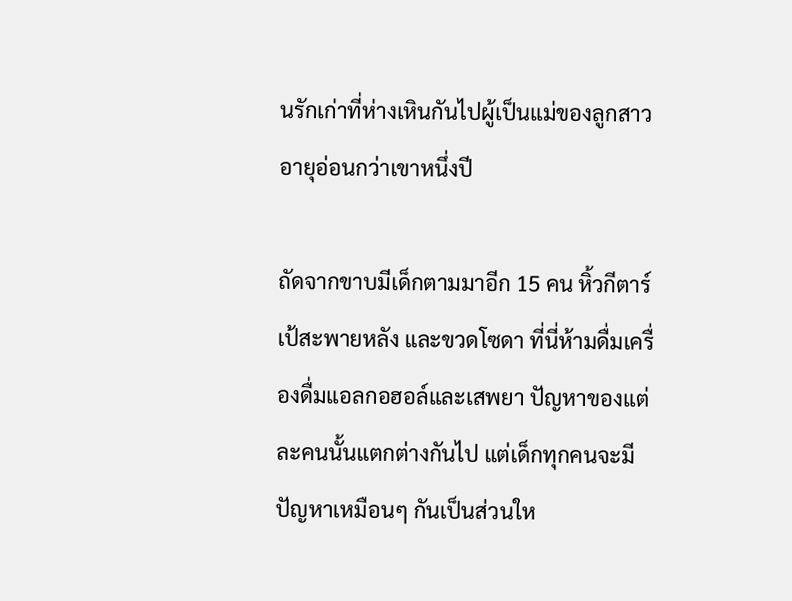นรักเก่าที่ห่างเหินกันไปผู้เป็นแม่ของลูกสาวอายุอ่อนกว่าเขาหนึ่งปี

ถัดจากขาบมีเด็กตามมาอีก 15 คน หิ้วกีตาร์ เป้สะพายหลัง และขวดโซดา ที่นี่ห้ามดื่มเครื่องดื่มแอลกอฮอล์และเสพยา ปัญหาของแต่ละคนนั้นแตกต่างกันไป แต่เด็กทุกคนจะมีปัญหาเหมือนๆ กันเป็นส่วนให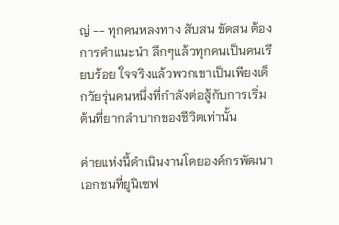ญ่ -- ทุกคนหลงทาง สับสน ขัดสน ต้องการคำแนะนำ ลึกๆแล้วทุกคนเป็นคนเรียบร้อย ใจจริงแล้วพวกเขาเป็นเพียงเด็กวัยรุ่นคนหนึ่งที่กำลังต่อสู้กับการเริ่มต้นที่ยากลำบากของชีวิตเท่านั้น

ค่ายแห่งนี้ดำเนินงานโดยองค์กรพัฒนาเอกชนที่ยูนิเซฟ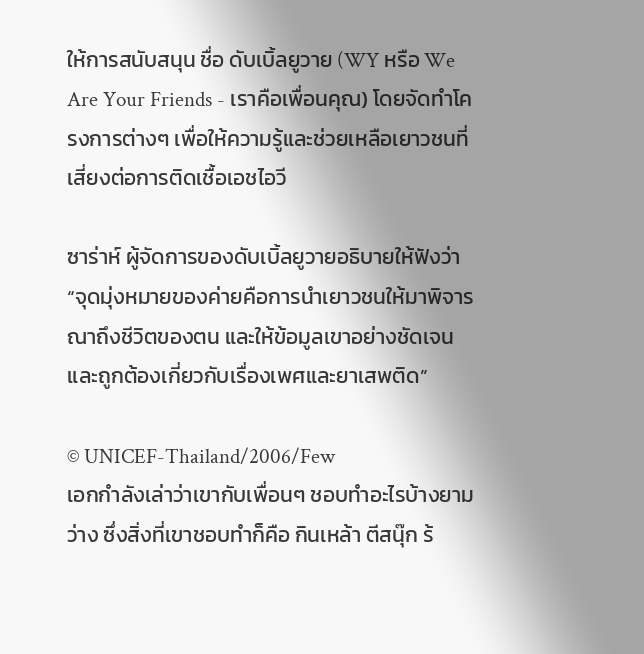ให้การสนับสนุน ชื่อ ดับเบิ้ลยูวาย (WY หรือ We Are Your Friends - เราคือเพื่อนคุณ) โดยจัดทำโครงการต่างๆ เพื่อให้ความรู้และช่วยเหลือเยาวชนที่เสี่ยงต่อการติดเชื้อเอชไอวี

ซาร่าห์ ผู้จัดการของดับเบิ้ลยูวายอธิบายให้ฟังว่า “จุดมุ่งหมายของค่ายคือการนำเยาวชนให้มาพิจารณาถึงชีวิตของตน และให้ข้อมูลเขาอย่างชัดเจนและถูกต้องเกี่ยวกับเรื่องเพศและยาเสพติด”

© UNICEF-Thailand/2006/Few
เอกกำลังเล่าว่าเขากับเพื่อนๆ ชอบทำอะไรบ้างยามว่าง ซึ่งสิ่งที่เขาชอบทำก็คือ กินเหล้า ตีสนุ๊ก ร้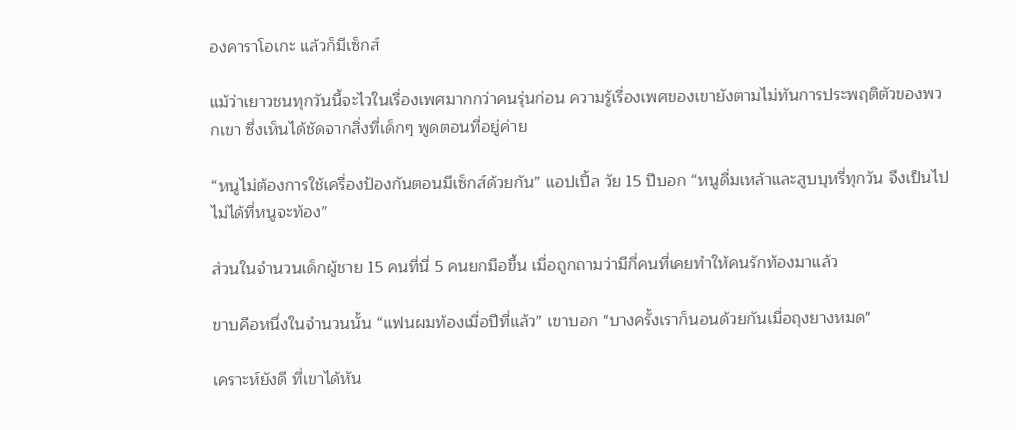องคาราโอเกะ แล้วก็มีเซ็กส์

แม้ว่าเยาวชนทุกวันนี้จะไวในเรื่องเพศมากกว่าคนรุ่นก่อน ความรู้เรื่องเพศของเขายังตามไม่ทันการประพฤติตัวของพวกเขา ซึ่งเห็นได้ชัดจากสิ่งที่เด็กๆ พูดตอนที่อยู่ค่าย

“หนูไม่ต้องการใช้เครื่องป้องกันตอนมีเซ็กส์ด้วยกัน” แอปเปิ้ล วัย 15 ปีบอก “หนูดื่มเหล้าและสูบบุหรี่ทุกวัน จึงเป็นไปไม่ได้ที่หนูจะท้อง”

ส่วนในจำนวนเด็กผู้ชาย 15 คนที่นี่ 5 คนยกมือขึ้น เมื่อถูกถามว่ามีกี่คนที่เคยทำให้คนรักท้องมาแล้ว

ขาบคือหนึ่งในจำนวนนั้น “แฟนผมท้องเมื่อปีที่แล้ว” เขาบอก "บางครั้งเราก็นอนด้วยกันเมื่อถุงยางหมด"

เคราะห์ยังดี ที่เขาได้หัน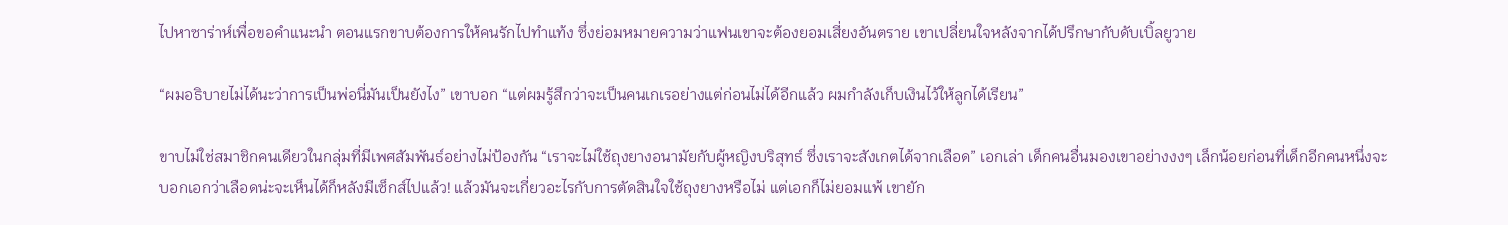ไปหาซาร่าห์เพื่อขอคำแนะนำ ตอนแรกขาบต้องการให้คนรักไปทำแท้ง ซึ่งย่อมหมายความว่าแฟนเขาจะต้องยอมเสี่ยงอันตราย เขาเปลี่ยนใจหลังจากได้ปรึกษากับดับเบิ้ลยูวาย

“ผมอธิบายไม่ได้นะว่าการเป็นพ่อนี่มันเป็นยังไง” เขาบอก “แต่ผมรู้สึกว่าจะเป็นคนเกเรอย่างแต่ก่อนไม่ได้อีกแล้ว ผมกำลังเก็บเงินไว้ให้ลูกได้เรียน”

ขาบไม่ใช่สมาชิกคนเดียวในกลุ่มที่มีเพศสัมพันธ์อย่างไม่ป้องกัน “เราจะไม่ใช้ถุงยางอนามัยกับผู้หญิงบริสุทธ์ ซึ่งเราจะสังเกตได้จากเลือด” เอกเล่า เด็กคนอื่นมองเขาอย่างงงๆ เล็กน้อยก่อนที่เด็กอีกคนหนึ่งจะบอกเอกว่าเลือดน่ะจะเห็นได้ก็หลังมีเซ็กส์ไปแล้ว! แล้วมันจะเกี่ยวอะไรกับการตัดสินใจใช้ถุงยางหรือไม่ แต่เอกก็ไม่ยอมแพ้ เขายัก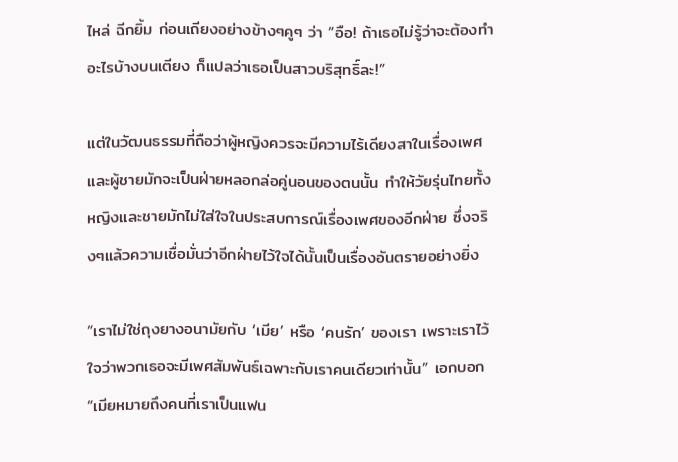ไหล่ ฉีกยิ้ม ก่อนเถียงอย่างข้างๆคูๆ ว่า “อือ! ถ้าเธอไม่รู้ว่าจะต้องทำอะไรบ้างบนเตียง ก็แปลว่าเธอเป็นสาวบริสุทธิ์ละ!”

แต่ในวัฒนธรรมที่ถือว่าผู้หญิงควรจะมีความไร้เดียงสาในเรื่องเพศ และผู้ชายมักจะเป็นฝ่ายหลอกล่อคู่นอนของตนนั้น ทำให้วัยรุ่นไทยทั้งหญิงและชายมักไม่ใส่ใจในประสบการณ์เรื่องเพศของอีกฝ่าย ซึ่งจริงๆแล้วความเชื่อมั่นว่าอีกฝ่ายไว้ใจได้นั้นเป็นเรื่องอันตรายอย่างยิ่ง

“เราไม่ใช่ถุงยางอนามัยกับ ‘เมีย’ หรือ ‘คนรัก’ ของเรา เพราะเราไว้ใจว่าพวกเธอจะมีเพศสัมพันธ์เฉพาะกับเราคนเดียวเท่านั้น” เอกบอก “เมียหมายถึงคนที่เราเป็นแฟน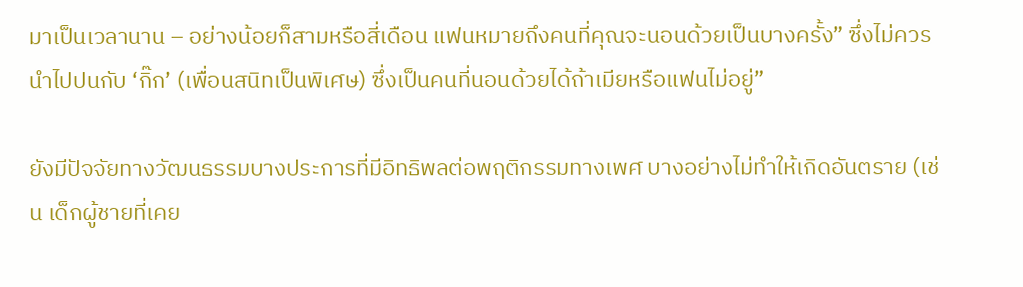มาเป็นเวลานาน – อย่างน้อยก็สามหรือสี่เดือน แฟนหมายถึงคนที่คุณจะนอนด้วยเป็นบางครั้ง” ซึ่งไม่ควรนำไปปนกับ ‘กิ๊ก’ (เพื่อนสนิทเป็นพิเศษ) ซึ่งเป็นคนที่นอนด้วยได้ถ้าเมียหรือแฟนไม่อยู่”

ยังมีปัจจัยทางวัฒนธรรมบางประการที่มีอิทธิพลต่อพฤติกรรมทางเพศ บางอย่างไม่ทำให้เกิดอันตราย (เช่น เด็กผู้ชายที่เคย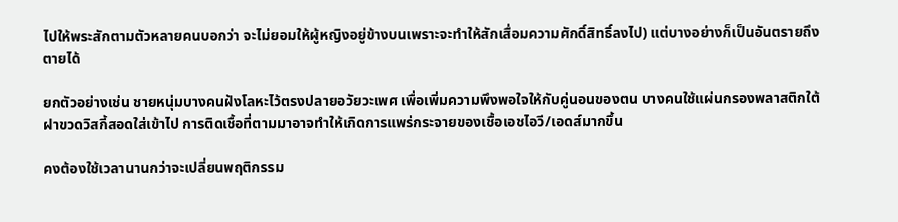ไปให้พระสักตามตัวหลายคนบอกว่า จะไม่ยอมให้ผู้หญิงอยู่ข้างบนเพราะจะทำให้สักเสื่อมความศักดิ์สิทธิ์ลงไป) แต่บางอย่างก็เป็นอันตรายถึงตายได้

ยกตัวอย่างเช่น ชายหนุ่มบางคนฝังโลหะไว้ตรงปลายอวัยวะเพศ เพื่อเพิ่มความพึงพอใจให้กับคู่นอนของตน บางคนใช้แผ่นกรองพลาสติกใต้ฝาขวดวิสกี้สอดใส่เข้าไป การติดเชื้อที่ตามมาอาจทำให้เกิดการแพร่กระจายของเชื้อเอชไอวี/เอดส์มากขึ้น

คงต้องใช้เวลานานกว่าจะเปลี่ยนพฤติกรรม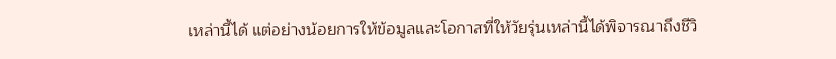เหล่านี้ได้ แต่อย่างน้อยการให้ข้อมูลและโอกาสที่ให้วัยรุ่นเหล่านี้ได้พิจารณาถึงชีวิ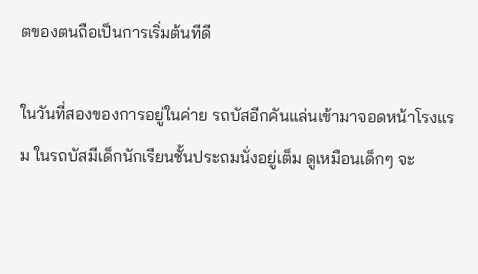ตของตนถือเป็นการเริ่มต้นทีดี

ในวันที่สองของการอยู่ในค่าย รถบัสอีกคันแล่นเข้ามาจอดหน้าโรงแรม ในรถบัสมีเด็กนักเรียนชั้นประถมนั่งอยู่เต็ม ดูเหมือนเด็กๆ จะ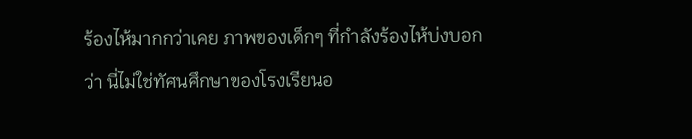ร้องไห้มากกว่าเคย ภาพของเด็กๆ ที่กำลังร้องไห้บ่งบอกว่า นี่ไม่ใช่ทัศนศึกษาของโรงเรียนอ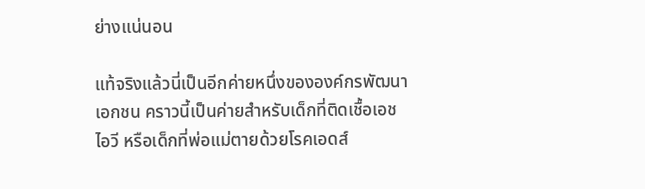ย่างแน่นอน

แท้จริงแล้วนี่เป็นอีกค่ายหนึ่งขององค์กรพัฒนาเอกชน คราวนี้เป็นค่ายสำหรับเด็กที่ติดเชื้อเอชไอวี หรือเด็กที่พ่อแม่ตายด้วยโรคเอดส์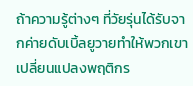ถ้าความรู้ต่างๆ ที่วัยรุ่นได้รับจากค่ายดับเบิ้ลยูวายทำให้พวกเขาเปลี่ยนแปลงพฤติกร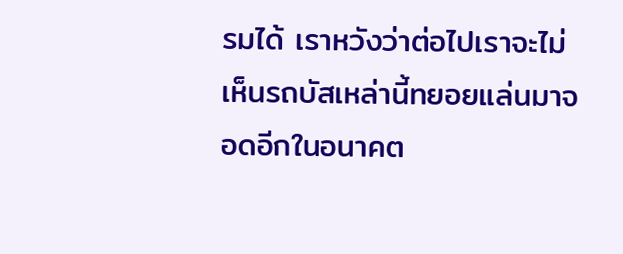รมได้ เราหวังว่าต่อไปเราจะไม่เห็นรถบัสเหล่านี้ทยอยแล่นมาจอดอีกในอนาคต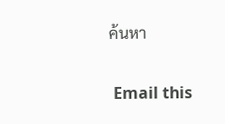ค้นหา

 Email this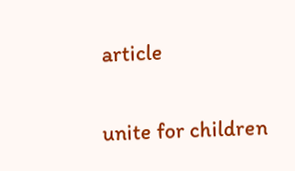article

unite for children